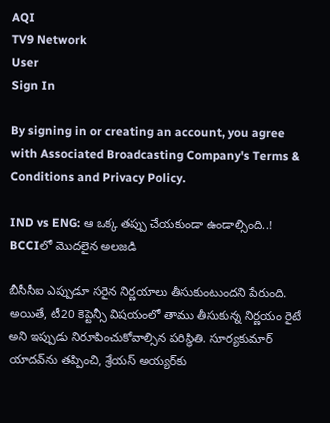AQI
TV9 Network
User
Sign In

By signing in or creating an account, you agree with Associated Broadcasting Company's Terms & Conditions and Privacy Policy.

IND vs ENG: ఆ ఒక్క తప్పు చేయకుండా ఉండాల్సింది..! BCCIలో మొదలైన అలజడి

బీసీసీఐ ఎప్పుడూ సరైన నిర్ణయాలు తీసుకుంటుందని పేరుంది. అయితే, టీ20 కెప్టెన్సీ విషయంలో తాము తీసుకున్న నిర్ణయం రైటే అని ఇప్పుడు నిరూపించుకోవాల్సిన పరిస్థితి. సూర్యకుమార్ యాదవ్‌ను తప్పించి, శ్రేయస్ అయ్యర్‌కు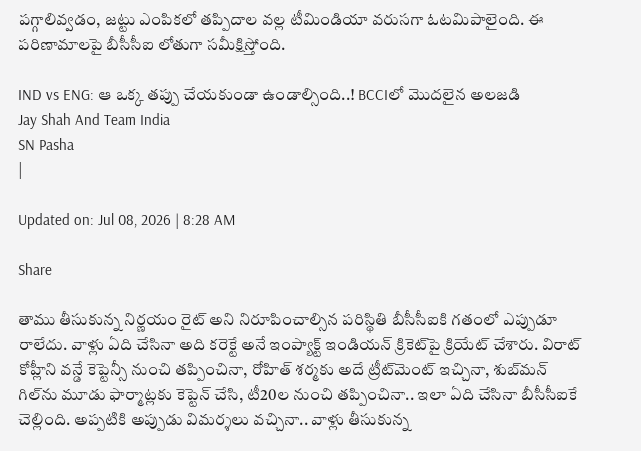పగ్గాలివ్వడం, జట్టు ఎంపికలో తప్పిదాల వల్ల టీమిండియా వరుసగా ఓటమిపాలైంది. ఈ పరిణామాలపై బీసీసీఐ లోతుగా సమీక్షిస్తోంది.

IND vs ENG: ఆ ఒక్క తప్పు చేయకుండా ఉండాల్సింది..! BCCIలో మొదలైన అలజడి
Jay Shah And Team India
SN Pasha
|

Updated on: Jul 08, 2026 | 8:28 AM

Share

తాము తీసుకున్న నిర్ణయం రైట్ అని నిరూపించాల్సిన పరిస్థితి బీసీసీఐకి గతంలో ఎప్పుడూ రాలేదు. వాళ్లు ఏది చేసినా అది కరెక్టే అనే ఇంప్యాక్ట్ ఇండియన్ క్రికెట్‌పై క్రియేట్ చేశారు. విరాట్ కోహ్లీని వన్డే కెప్టెన్సీ నుంచి తప్పించినా, రోహిత్ శర్మకు అదే ట్రీట్‌మెంట్ ఇచ్చినా, శుబ్‌మన్ గిల్‌ను మూడు ఫార్మాట్లకు కెప్టెన్ చేసి, టీ20ల నుంచి తప్పించినా.. ఇలా ఏది చేసినా బీసీసీఐకే చెల్లింది. అప్పటికి అప్పుడు విమర్శలు వచ్చినా.. వాళ్లు తీసుకున్న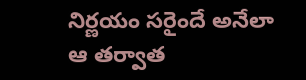నిర్ణయం సరైందే అనేలా ఆ తర్వాత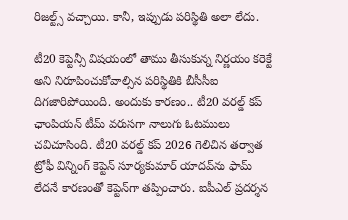రిజల్ట్స్ వచ్చాయి. కానీ, ఇప్పుడు పరిస్థితి అలా లేదు.

టీ20 కెప్టెన్సీ విషయంలో తాము తీసుకున్న నిర్ణయం కరెక్టే అని నిరూపించుకోవాల్సిన పరిస్థితికి బీసీసీఐ దిగజారిపోయింది. అందుకు కారణం.. టీ20 వరల్డ్ కప్ ఛాంపియన్ టీమ్ వరుసగా నాలుగు ఓటములు చవిచూసింది. టీ20 వరల్డ్ కప్ 2026 గెలిచిన తర్వాత ట్రోఫీ విన్నింగ్ కెప్టెన్ సూర్యకుమార్ యాదవ్‌ను ఫామ్ లేదనే కారణంతో కెప్టెన్‌గా తప్పించారు. ఐపీఎల్‌ ప్రదర్శన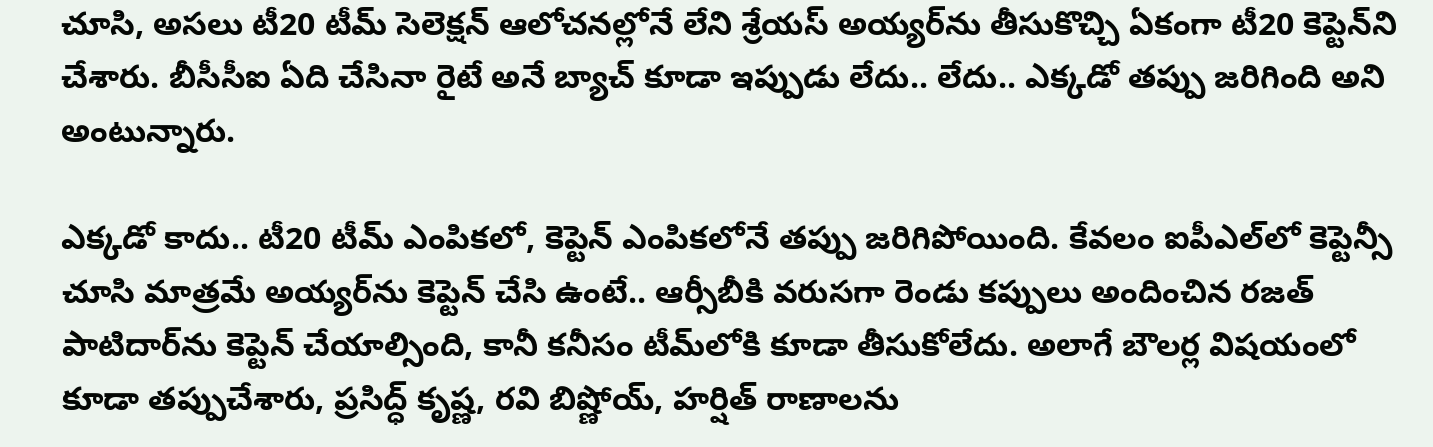చూసి, అసలు టీ20 టీమ్ సెలెక్షన్ ఆలోచనల్లోనే లేని శ్రేయస్ అయ్యర్‌ను తీసుకొచ్చి ఏకంగా టీ20 కెప్టెన్‌ని చేశారు. బీసీసీఐ ఏది చేసినా రైటే అనే బ్యాచ్ కూడా ఇప్పుడు లేదు.. లేదు.. ఎక్కడో తప్పు జరిగింది అని అంటున్నారు.

ఎక్కడో కాదు.. టీ20 టీమ్ ఎంపికలో, కెప్టెన్ ఎంపికలోనే తప్పు జరిగిపోయింది. కేవలం ఐపీఎల్‌లో కెప్టెన్సీ చూసి మాత్రమే అయ్యర్‌ను కెప్టెన్ చేసి ఉంటే.. ఆర్సీబీకి వరుసగా రెండు కప్పులు అందించిన రజత్ పాటిదార్‌ను కెప్టెన్ చేయాల్సింది, కానీ కనీసం టీమ్‌లోకి కూడా తీసుకోలేదు. అలాగే బౌలర్ల విషయంలో కూడా తప్పుచేశారు, ప్రసిద్ధ్ కృష్ణ, రవి బిష్ణోయ్, హర్షిత్ రాణాలను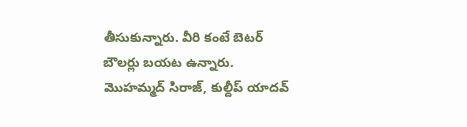తీసుకున్నారు. వీరి కంటే బెటర్ బౌలర్లు బయట ఉన్నారు. మొహమ్మద్ సిరాజ్, కుల్దీప్ యాదవ్‌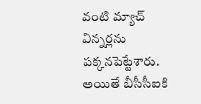వంటి మ్యాచ్ విన్నర్లను పక్కనపెట్టేశారు. అయితే బీసీసీఐకి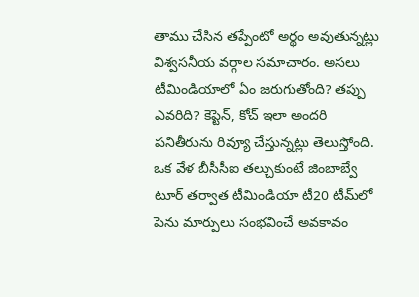తాము చేసిన తప్పేంటో అర్థం అవుతున్నట్లు విశ్వసనీయ వర్గాల సమాచారం. అసలు టీమిండియాలో ఏం జరుగుతోంది? తప్పు ఎవరిది? కెప్టెన్, కోచ్ ఇలా అందరి పనితీరును రివ్యూ చేస్తున్నట్లు తెలుస్తోంది. ఒక వేళ బీసీసీఐ తల్చుకుంటే జింబాబ్వే టూర్ తర్వాత టీమిండియా టీ20 టీమ్‌లో పెను మార్పులు సంభవించే అవకావం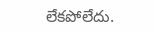లేకపోలేదు.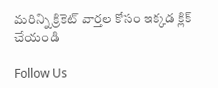మరిన్ని క్రికెట్ వార్తల కోసం ఇక్కడ క్లిక్ చేయండి

Follow Us